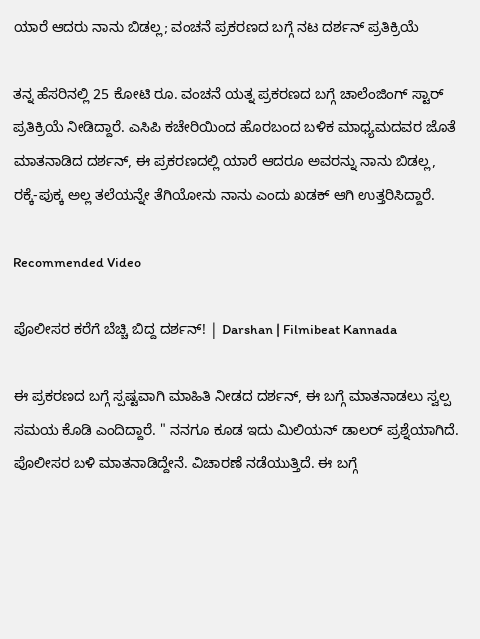ಯಾರೆ ಆದರು ನಾನು ಬಿಡಲ್ಲ; ವಂಚನೆ ಪ್ರಕರಣದ ಬಗ್ಗೆ ನಟ ದರ್ಶನ್ ಪ್ರತಿಕ್ರಿಯೆ

ತನ್ನ ಹೆಸರಿನಲ್ಲಿ 25 ಕೋಟಿ ರೂ. ವಂಚನೆ ಯತ್ನ ಪ್ರಕರಣದ ಬಗ್ಗೆ ಚಾಲೆಂಜಿಂಗ್ ಸ್ಟಾರ್ ಪ್ರತಿಕ್ರಿಯೆ ನೀಡಿದ್ದಾರೆ. ಎಸಿಪಿ ಕಚೇರಿಯಿಂದ ಹೊರಬಂದ ಬಳಿಕ ಮಾಧ್ಯಮದವರ ಜೊತೆ ಮಾತನಾಡಿದ ದರ್ಶನ್, ಈ ಪ್ರಕರಣದಲ್ಲಿ ಯಾರೆ ಆದರೂ ಅವರನ್ನು ನಾನು ಬಿಡಲ್ಲ, ರಕ್ಕೆ-ಪುಕ್ಕ ಅಲ್ಲ ತಲೆಯನ್ನೇ ತೆಗಿಯೋನು ನಾನು ಎಂದು ಖಡಕ್ ಆಗಿ ಉತ್ತರಿಸಿದ್ದಾರೆ.

Recommended Video

ಪೊಲೀಸರ ಕರೆಗೆ ಬೆಚ್ಚಿ ಬಿದ್ದ ದರ್ಶನ್! | Darshan | Filmibeat Kannada

ಈ ಪ್ರಕರಣದ ಬಗ್ಗೆ ಸ್ಪಷ್ಟವಾಗಿ ಮಾಹಿತಿ ನೀಡದ ದರ್ಶನ್, ಈ ಬಗ್ಗೆ ಮಾತನಾಡಲು ಸ್ವಲ್ಪ ಸಮಯ ಕೊಡಿ ಎಂದಿದ್ದಾರೆ. " ನನಗೂ ಕೂಡ ಇದು ಮಿಲಿಯನ್ ಡಾಲರ್ ಪ್ರಶ್ನೆಯಾಗಿದೆ. ಪೊಲೀಸರ ಬಳಿ ಮಾತನಾಡಿದ್ದೇನೆ. ವಿಚಾರಣೆ ನಡೆಯುತ್ತಿದೆ. ಈ ಬಗ್ಗೆ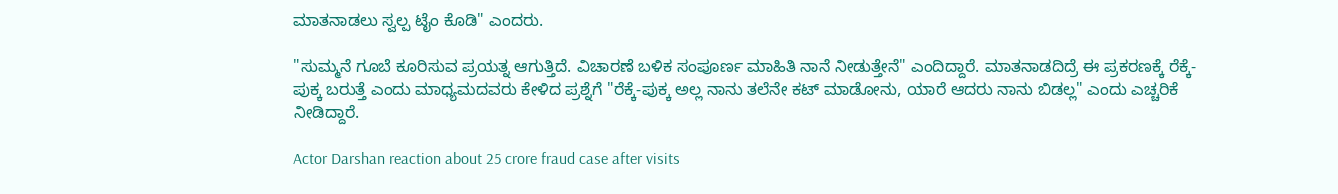ಮಾತನಾಡಲು ಸ್ವಲ್ಪ ಟೈಂ ಕೊಡಿ" ಎಂದರು.

"ಸುಮ್ಮನೆ ಗೂಬೆ ಕೂರಿಸುವ ಪ್ರಯತ್ನ ಆಗುತ್ತಿದೆ. ವಿಚಾರಣೆ ಬಳಿಕ ಸಂಪೂರ್ಣ ಮಾಹಿತಿ ನಾನೆ ನೀಡುತ್ತೇನೆ" ಎಂದಿದ್ದಾರೆ. ಮಾತನಾಡದಿದ್ರೆ ಈ ಪ್ರಕರಣಕ್ಕೆ ರೆಕ್ಕೆ-ಪುಕ್ಕ ಬರುತ್ತೆ ಎಂದು ಮಾಧ್ಯಮದವರು ಕೇಳಿದ ಪ್ರಶ್ನೆಗೆ "ರೆಕ್ಕೆ-ಪುಕ್ಕ ಅಲ್ಲ ನಾನು ತಲೆನೇ ಕಟ್ ಮಾಡೋನು, ಯಾರೆ ಆದರು ನಾನು ಬಿಡಲ್ಲ" ಎಂದು ಎಚ್ಚರಿಕೆ ನೀಡಿದ್ದಾರೆ.

Actor Darshan reaction about 25 crore fraud case after visits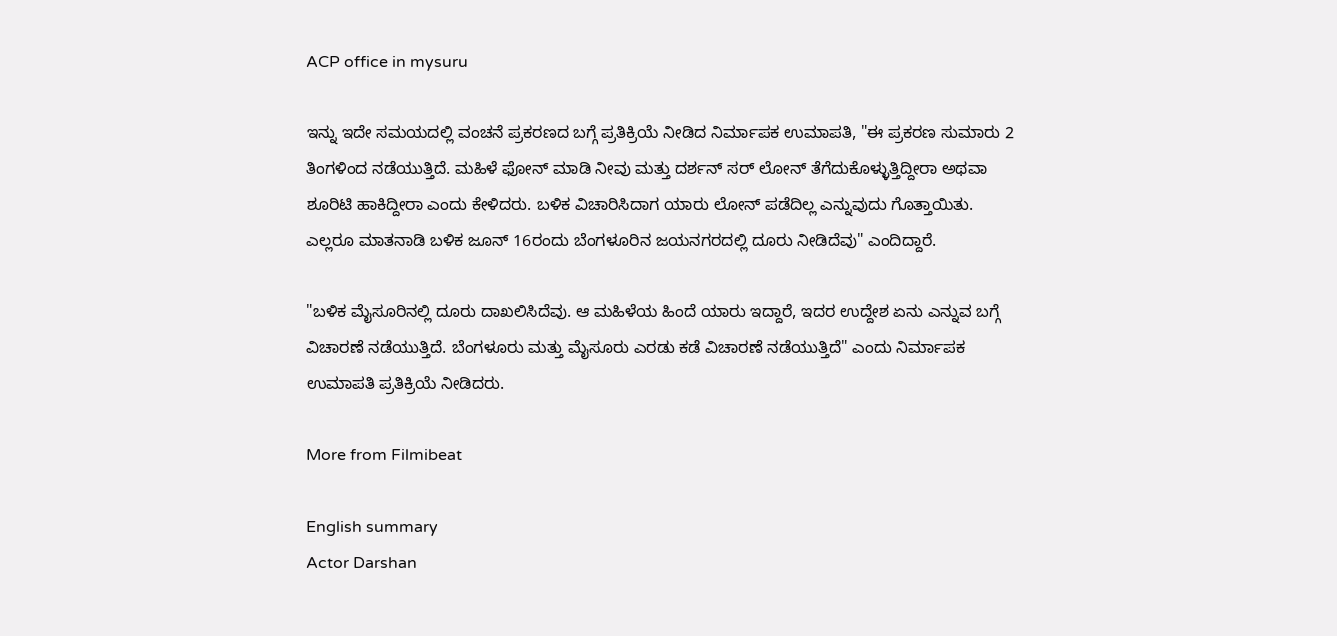ACP office in mysuru

ಇನ್ನು ಇದೇ ಸಮಯದಲ್ಲಿ ವಂಚನೆ ಪ್ರಕರಣದ ಬಗ್ಗೆ ಪ್ರತಿಕ್ರಿಯೆ ನೀಡಿದ ನಿರ್ಮಾಪಕ ಉಮಾಪತಿ, "ಈ ಪ್ರಕರಣ ಸುಮಾರು 2 ತಿಂಗಳಿಂದ ನಡೆಯುತ್ತಿದೆ. ಮಹಿಳೆ ಫೋನ್ ಮಾಡಿ ನೀವು ಮತ್ತು ದರ್ಶನ್ ಸರ್ ಲೋನ್ ತೆಗೆದುಕೊಳ್ಳುತ್ತಿದ್ದೀರಾ ಅಥವಾ ಶೂರಿಟಿ ಹಾಕಿದ್ದೀರಾ ಎಂದು ಕೇಳಿದರು. ಬಳಿಕ ವಿಚಾರಿಸಿದಾಗ ಯಾರು ಲೋನ್ ಪಡೆದಿಲ್ಲ ಎನ್ನುವುದು ಗೊತ್ತಾಯಿತು. ಎಲ್ಲರೂ ಮಾತನಾಡಿ ಬಳಿಕ ಜೂನ್ 16ರಂದು ಬೆಂಗಳೂರಿನ ಜಯನಗರದಲ್ಲಿ ದೂರು ನೀಡಿದೆವು" ಎಂದಿದ್ದಾರೆ.

"ಬಳಿಕ ಮೈಸೂರಿನಲ್ಲಿ ದೂರು ದಾಖಲಿಸಿದೆವು. ಆ ಮಹಿಳೆಯ ಹಿಂದೆ ಯಾರು ಇದ್ದಾರೆ, ಇದರ ಉದ್ದೇಶ ಏನು ಎನ್ನುವ ಬಗ್ಗೆ ವಿಚಾರಣೆ ನಡೆಯುತ್ತಿದೆ. ಬೆಂಗಳೂರು ಮತ್ತು ಮೈಸೂರು ಎರಡು ಕಡೆ ವಿಚಾರಣೆ ನಡೆಯುತ್ತಿದೆ" ಎಂದು ನಿರ್ಮಾಪಕ ಉಮಾಪತಿ ಪ್ರತಿಕ್ರಿಯೆ ನೀಡಿದರು.

More from Filmibeat

English summary
Actor Darshan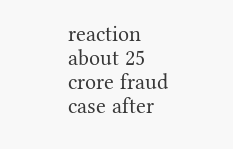reaction about 25 crore fraud case after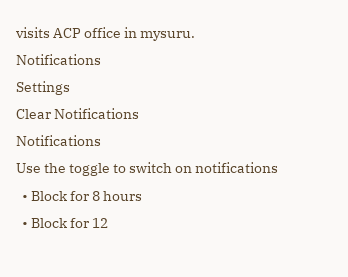visits ACP office in mysuru.
Notifications
Settings
Clear Notifications
Notifications
Use the toggle to switch on notifications
  • Block for 8 hours
  • Block for 12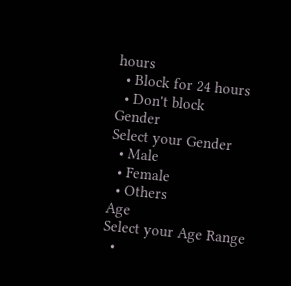hours
  • Block for 24 hours
  • Don't block
Gender
Select your Gender
  • Male
  • Female
  • Others
Age
Select your Age Range
  •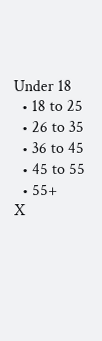Under 18
  • 18 to 25
  • 26 to 35
  • 36 to 45
  • 45 to 55
  • 55+
X